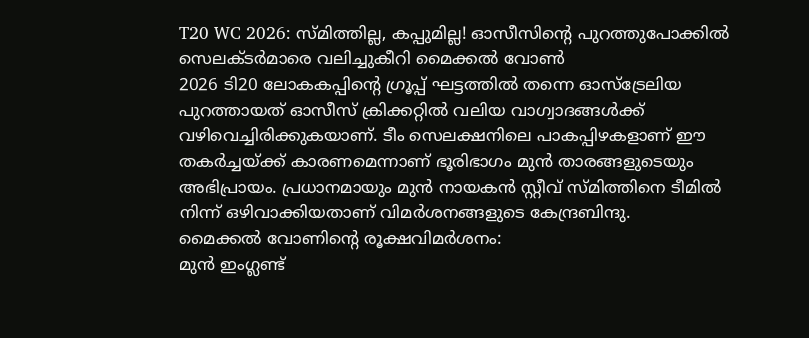T20 WC 2026: സ്മിത്തില്ല, കപ്പുമില്ല! ഓസീസിന്റെ പുറത്തുപോക്കിൽ സെലക്ടർമാരെ വലിച്ചുകീറി മൈക്കൽ വോൺ
2026 ടി20 ലോകകപ്പിന്റെ ഗ്രൂപ്പ് ഘട്ടത്തിൽ തന്നെ ഓസ്ട്രേലിയ പുറത്തായത് ഓസീസ് ക്രിക്കറ്റിൽ വലിയ വാഗ്വാദങ്ങൾക്ക് വഴിവെച്ചിരിക്കുകയാണ്. ടീം സെലക്ഷനിലെ പാകപ്പിഴകളാണ് ഈ തകർച്ചയ്ക്ക് കാരണമെന്നാണ് ഭൂരിഭാഗം മുൻ താരങ്ങളുടെയും അഭിപ്രായം. പ്രധാനമായും മുൻ നായകൻ സ്റ്റീവ് സ്മിത്തിനെ ടീമിൽ നിന്ന് ഒഴിവാക്കിയതാണ് വിമർശനങ്ങളുടെ കേന്ദ്രബിന്ദു.
മൈക്കൽ വോണിന്റെ രൂക്ഷവിമർശനം:
മുൻ ഇംഗ്ലണ്ട്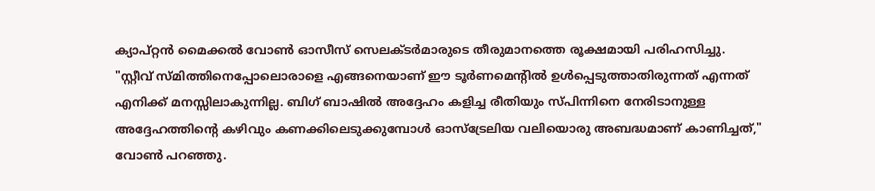ക്യാപ്റ്റൻ മൈക്കൽ വോൺ ഓസീസ് സെലക്ടർമാരുടെ തീരുമാനത്തെ രൂക്ഷമായി പരിഹസിച്ചു. "സ്റ്റീവ് സ്മിത്തിനെപ്പോലൊരാളെ എങ്ങനെയാണ് ഈ ടൂർണമെന്റിൽ ഉൾപ്പെടുത്താതിരുന്നത് എന്നത് എനിക്ക് മനസ്സിലാകുന്നില്ല. ബിഗ് ബാഷിൽ അദ്ദേഹം കളിച്ച രീതിയും സ്പിന്നിനെ നേരിടാനുള്ള അദ്ദേഹത്തിന്റെ കഴിവും കണക്കിലെടുക്കുമ്പോൾ ഓസ്ട്രേലിയ വലിയൊരു അബദ്ധമാണ് കാണിച്ചത്," വോൺ പറഞ്ഞു.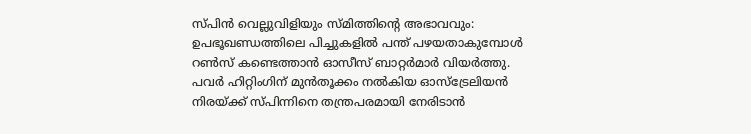സ്പിൻ വെല്ലുവിളിയും സ്മിത്തിന്റെ അഭാവവും:
ഉപഭൂഖണ്ഡത്തിലെ പിച്ചുകളിൽ പന്ത് പഴയതാകുമ്പോൾ റൺസ് കണ്ടെത്താൻ ഓസീസ് ബാറ്റർമാർ വിയർത്തു. പവർ ഹിറ്റിംഗിന് മുൻതൂക്കം നൽകിയ ഓസ്ട്രേലിയൻ നിരയ്ക്ക് സ്പിന്നിനെ തന്ത്രപരമായി നേരിടാൻ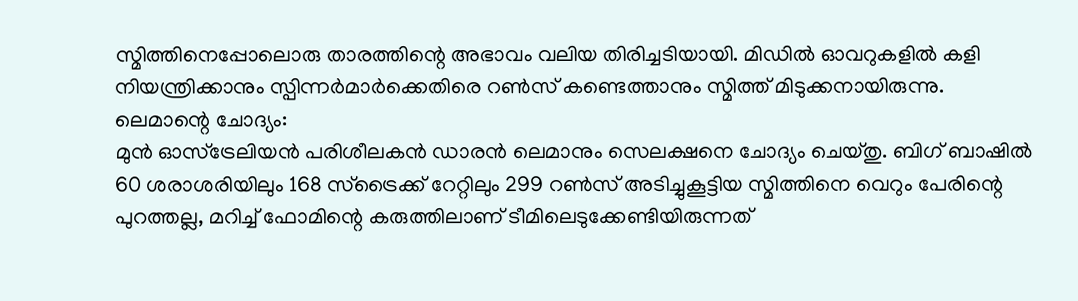സ്മിത്തിനെപ്പോലൊരു താരത്തിന്റെ അഭാവം വലിയ തിരിച്ചടിയായി. മിഡിൽ ഓവറുകളിൽ കളി നിയന്ത്രിക്കാനും സ്പിന്നർമാർക്കെതിരെ റൺസ് കണ്ടെത്താനും സ്മിത്ത് മിടുക്കനായിരുന്നു.
ലെമാന്റെ ചോദ്യം:
മുൻ ഓസ്ട്രേലിയൻ പരിശീലകൻ ഡാരൻ ലെമാനും സെലക്ഷനെ ചോദ്യം ചെയ്തു. ബിഗ് ബാഷിൽ 60 ശരാശരിയിലും 168 സ്ട്രൈക്ക് റേറ്റിലും 299 റൺസ് അടിച്ചുകൂട്ടിയ സ്മിത്തിനെ വെറും പേരിന്റെ പുറത്തല്ല, മറിച്ച് ഫോമിന്റെ കരുത്തിലാണ് ടീമിലെടുക്കേണ്ടിയിരുന്നത്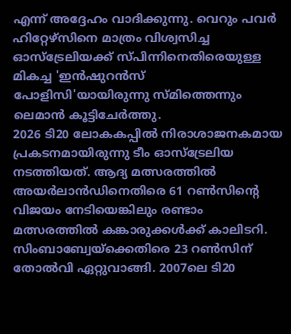എന്ന് അദ്ദേഹം വാദിക്കുന്നു. വെറും പവർ ഹിറ്റേഴ്സിനെ മാത്രം വിശ്വസിച്ച ഓസ്ട്രേലിയക്ക് സ്പിന്നിനെതിരെയുള്ള മികച്ച 'ഇൻഷുറൻസ് പോളിസി'യായിരുന്നു സ്മിത്തെന്നും ലെമാൻ കൂട്ടിചേർത്തു.
2026 ടി20 ലോകകപ്പിൽ നിരാശാജനകമായ പ്രകടനമായിരുന്നു ടീം ഓസ്ട്രേലിയ നടത്തിയത്. ആദ്യ മത്സരത്തിൽ അയർലാൻഡിനെതിരെ 61 റൺസിന്റെ വിജയം നേടിയെങ്കിലും രണ്ടാം മത്സരത്തിൽ കങ്കാരുക്കൾക്ക് കാലിടറി. സിംബാബ്വേയ്ക്കെതിരെ 23 റൺസിന് തോൽവി ഏറ്റുവാങ്ങി. 2007ലെ ടി20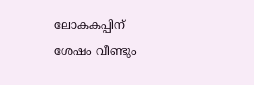ലോകകപ്പിന് ശേഷം വീണ്ടും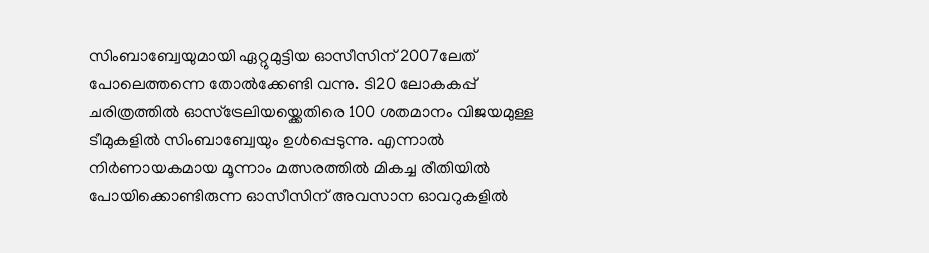സിംബാബ്വേയുമായി ഏറ്റുമുട്ടിയ ഓസീസിന് 2007ലേത് പോലെത്തന്നെ തോൽക്കേണ്ടി വന്നു. ടി20 ലോകകപ്പ് ചരിത്രത്തിൽ ഓസ്ട്രേലിയയ്ക്കെതിരെ 100 ശതമാനം വിജയമുള്ള ടീമുകളിൽ സിംബാബ്വേയും ഉൾപ്പെടുന്നു. എന്നാൽ നിർണായകമായ മൂന്നാം മത്സരത്തിൽ മികച്ച രീതിയിൽ പോയിക്കൊണ്ടിരുന്ന ഓസീസിന് അവസാന ഓവറുകളിൽ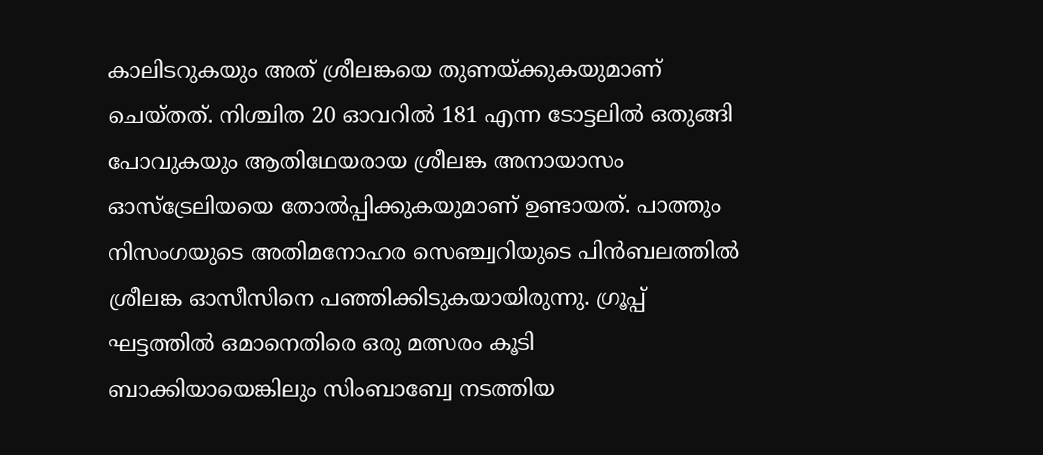കാലിടറുകയും അത് ശ്രീലങ്കയെ തുണയ്ക്കുകയുമാണ് ചെയ്തത്. നിശ്ചിത 20 ഓവറിൽ 181 എന്ന ടോട്ടലിൽ ഒതുങ്ങി പോവുകയും ആതിഥേയരായ ശ്രീലങ്ക അനായാസം ഓസ്ട്രേലിയയെ തോൽപ്പിക്കുകയുമാണ് ഉണ്ടായത്. പാത്തും നിസംഗയുടെ അതിമനോഹര സെഞ്ച്വറിയുടെ പിൻബലത്തിൽ ശ്രീലങ്ക ഓസീസിനെ പഞ്ഞിക്കിടുകയായിരുന്നു. ഗ്രൂപ്പ് ഘട്ടത്തിൽ ഒമാനെതിരെ ഒരു മത്സരം കൂടി ബാക്കിയായെങ്കിലും സിംബാബ്വേ നടത്തിയ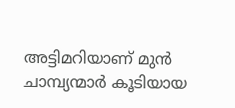അട്ടിമറിയാണ് മുൻ ചാമ്പ്യന്മാർ കൂടിയായ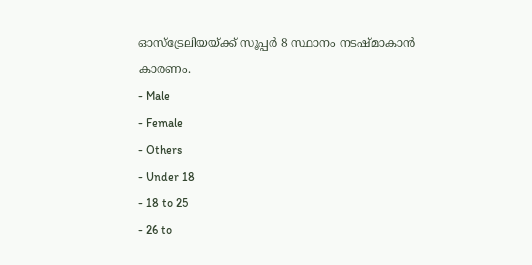ഓസ്ട്രേലിയയ്ക്ക് സൂപ്പർ 8 സ്ഥാനം നടഷ്മാകാൻ കാരണം.
- Male
- Female
- Others
- Under 18
- 18 to 25
- 26 to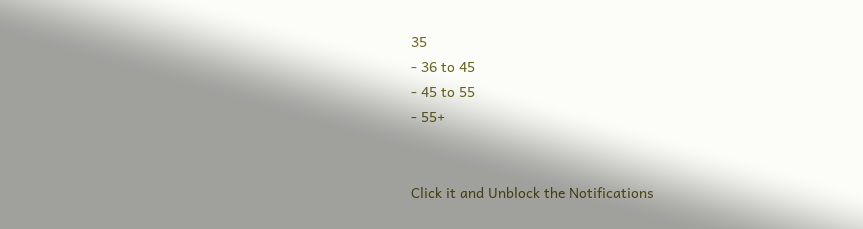35
- 36 to 45
- 45 to 55
- 55+


Click it and Unblock the Notifications